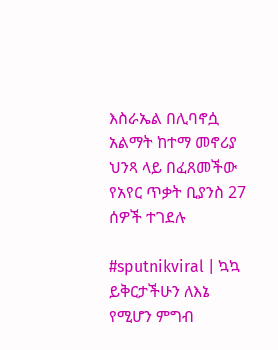እስራኤል በሊባኖሷ አልማት ከተማ መኖሪያ ህንጻ ላይ በፈጸመችው የአየር ጥቃት ቢያንስ 27 ሰዎች ተገደሉ

#sputnikviral | ኳኳ ይቅርታችሁን ለእኔ የሚሆን ምግብ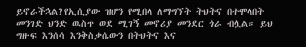ይኖራችኋል?የኢሲያው ዝሆን የሚበላ ለማግኘት ትህትና በተሞላበት መንገድ ህንድ ዉስጥ ወደ ሚገኝ መኖሪያ መንደር ጎራ ብሏል። ይህ ግዙፍ እንሰሳ እንቅስቃሴውን በትህትና እና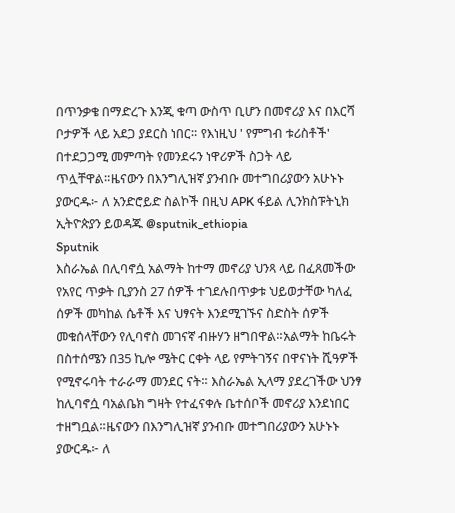በጥንቃቄ በማድረጉ እንጂ ቁጣ ውስጥ ቢሆን በመኖሪያ እና በእርሻ ቦታዎች ላይ አደጋ ያደርስ ነበር። የእነዚህ ' የምግብ ቱሪስቶች' በተደጋጋሚ መምጣት የመንደሩን ነዋሪዎች ስጋት ላይ ጥሏቸዋል።ዜናውን በእንግሊዝኛ ያንብቡ መተግበሪያውን አሁኑኑ ያውርዱ፦ ለ አንድሮይድ ስልኮች በዚህ APK ፋይል ሊንክስፑትኒክ ኢትዮጵያን ይወዳጁ @sputnik_ethiopia
Sputnik
እስራኤል በሊባኖሷ አልማት ከተማ መኖሪያ ህንጻ ላይ በፈጸመችው የአየር ጥቃት ቢያንስ 27 ሰዎች ተገደሉበጥቃቱ ህይወታቸው ካለፈ ሰዎች መካከል ሴቶች እና ህፃናት እንደሚገኙና ስድስት ሰዎች መቁሰላቸውን የሊባኖስ መገናኛ ብዙሃን ዘግበዋል።አልማት ከቤሩት በስተሰሜን በ35 ኪሎ ሜትር ርቀት ላይ የምትገኝና በዋናነት ሺዓዎች  የሚኖሩባት ተራራማ መንደር ናት። እስራኤል ኢላማ ያደረገችው ህንፃ ከሊባኖሷ ባአልቤክ ግዛት የተፈናቀሉ ቤተሰቦች መኖሪያ እንደነበር ተዘግቧል።ዜናውን በእንግሊዝኛ ያንብቡ መተግበሪያውን አሁኑኑ ያውርዱ፦ ለ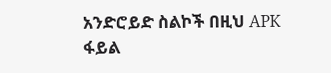አንድሮይድ ስልኮች በዚህ APK ፋይል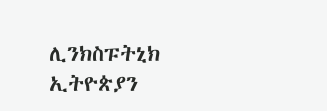ሊንክስፑትኒክ ኢትዮጵያን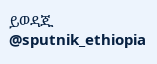ይወዳጁ @sputnik_ethiopia